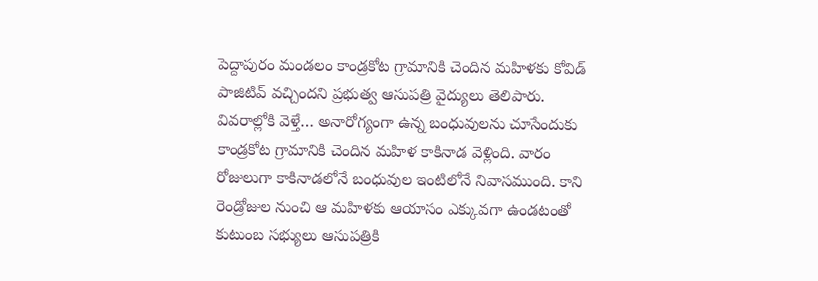పెద్దాపురం మండలం కాండ్రకోట గ్రామానికి చెందిన మహిళకు కోవిడ్ పాజిటివ్ వచ్చిందని ప్రభుత్వ ఆసుపత్రి వైద్యులు తెలిపారు. వివరాల్లోకి వెళ్తే… అనారోగ్యంగా ఉన్న బంధువులను చూసేందుకు కాండ్రకోట గ్రామానికి చెందిన మహిళ కాకినాడ వెళ్లింది. వారం రోజులుగా కాకినాడలోనే బంధువుల ఇంటిలోనే నివాసముంది. కాని రెండ్రోజుల నుంచి ఆ మహిళకు ఆయాసం ఎక్కువగా ఉండటంతో కుటుంబ సభ్యులు ఆసుపత్రికి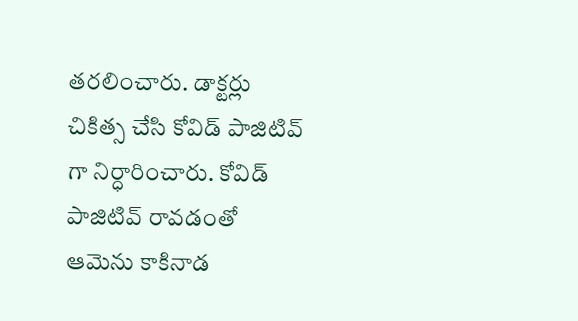తరలించారు. డాక్టర్లు చికిత్స చేసి కోవిడ్ పాజిటివ్ గా నిర్ధారించారు. కోవిడ్ పాజిటివ్ రావడంతో ఆమెను కాకినాడ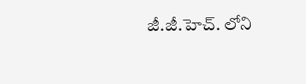జీ.జీ.హెచ్. లోని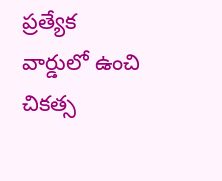ప్రత్యేక వార్డులో ఉంచి చికత్స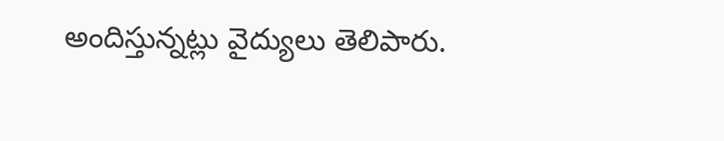అందిస్తున్నట్లు వైద్యులు తెలిపారు.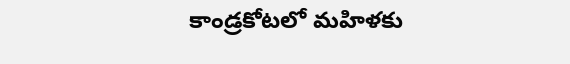కాండ్రకోటలో మహిళకు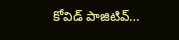కోవిడ్ పాజిటివ్…